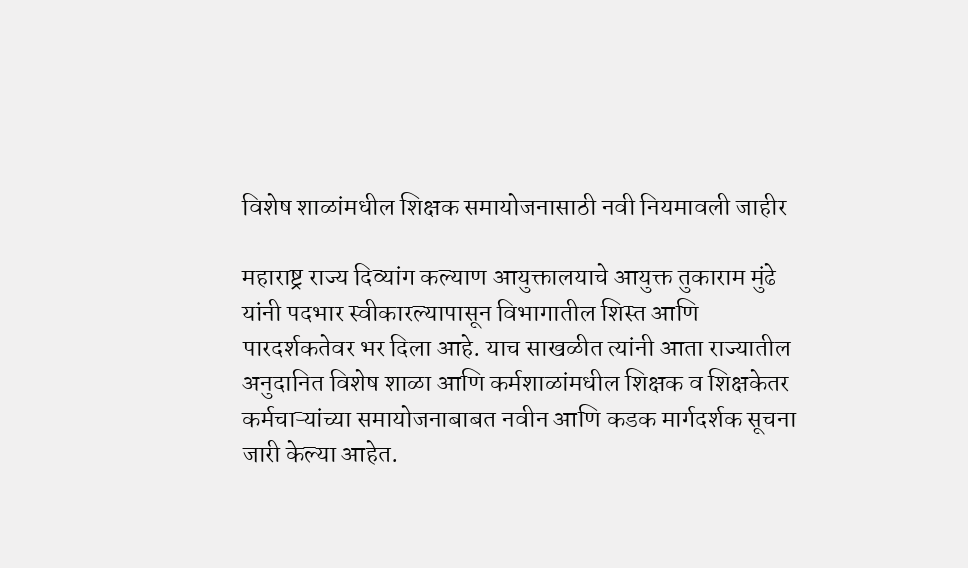विशेष शाळांमधील शिक्षक समायोजनासाठी नवी नियमावली जाहीर

महाराष्ट्र राज्य दिव्यांग कल्याण आयुक्तालयाचे आयुक्त तुकाराम मुंढे यांनी पदभार स्वीकारल्यापासून विभागातील शिस्त आणि पारदर्शकतेवर भर दिला आहे. याच साखळीत त्यांनी आता राज्यातील अनुदानित विशेष शाळा आणि कर्मशाळांमधील शिक्षक व शिक्षकेतर कर्मचाऱ्यांच्या समायोजनाबाबत नवीन आणि कडक मार्गदर्शक सूचना जारी केल्या आहेत.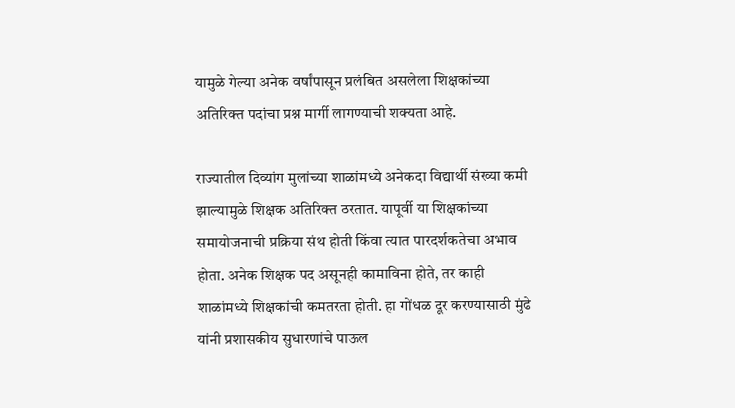यामुळे गेल्या अनेक वर्षांपासून प्रलंबित असलेला शिक्षकांच्या अतिरिक्त पदांचा प्रश्न मार्गी लागण्याची शक्यता आहे.

राज्यातील दिव्यांग मुलांच्या शाळांमध्ये अनेकदा विद्यार्थी संख्या कमी झाल्यामुळे शिक्षक अतिरिक्त ठरतात. यापूर्वी या शिक्षकांच्या समायोजनाची प्रक्रिया संथ होती किंवा त्यात पारदर्शकतेचा अभाव होता. अनेक शिक्षक पद असूनही कामाविना होते, तर काही शाळांमध्ये शिक्षकांची कमतरता होती. हा गोंधळ दूर करण्यासाठी मुंढे यांनी प्रशासकीय सुधारणांचे पाऊल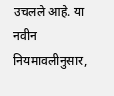उचलले आहे. या नवीन नियमावलीनुसार,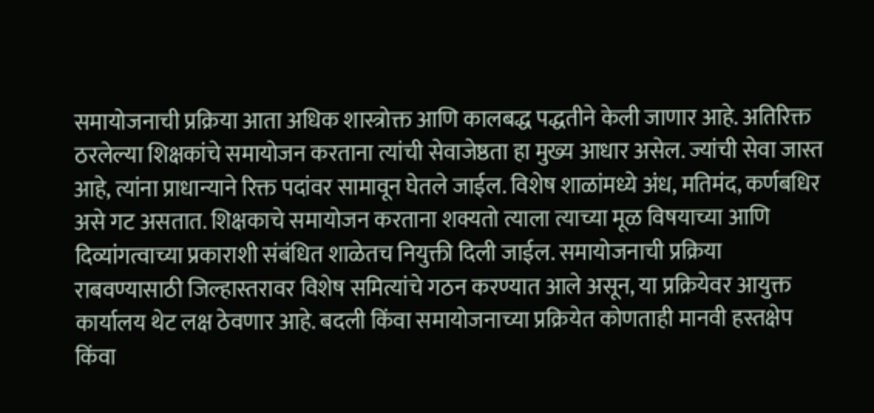समायोजनाची प्रक्रिया आता अधिक शास्त्रोक्त आणि कालबद्ध पद्धतीने केली जाणार आहे. अतिरिक्त ठरलेल्या शिक्षकांचे समायोजन करताना त्यांची सेवाजेष्ठता हा मुख्य आधार असेल. ज्यांची सेवा जास्त आहे, त्यांना प्राधान्याने रिक्त पदांवर सामावून घेतले जाईल. विशेष शाळांमध्ये अंध, मतिमंद, कर्णबधिर असे गट असतात. शिक्षकाचे समायोजन करताना शक्यतो त्याला त्याच्या मूळ विषयाच्या आणि दिव्यांगत्वाच्या प्रकाराशी संबंधित शाळेतच नियुक्ती दिली जाईल. समायोजनाची प्रक्रिया राबवण्यासाठी जिल्हास्तरावर विशेष समित्यांचे गठन करण्यात आले असून, या प्रक्रियेवर आयुक्त कार्यालय थेट लक्ष ठेवणार आहे. बदली किंवा समायोजनाच्या प्रक्रियेत कोणताही मानवी हस्तक्षेप किंवा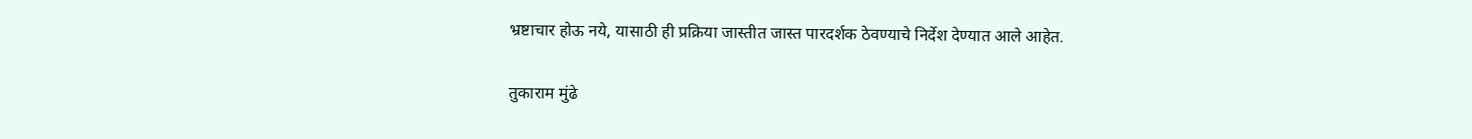भ्रष्टाचार होऊ नये, यासाठी ही प्रक्रिया जास्तीत जास्त पारदर्शक ठेवण्याचे निर्देश देण्यात आले आहेत.

तुकाराम मुंढे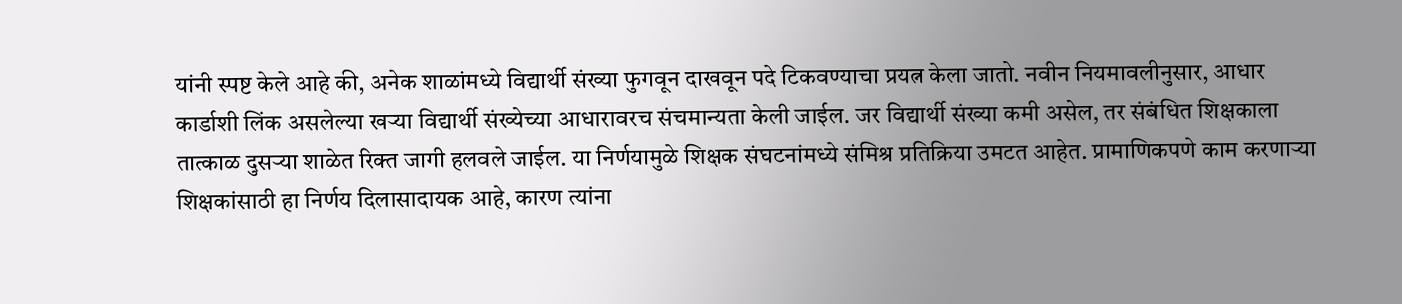यांनी स्पष्ट केले आहे की, अनेक शाळांमध्ये विद्यार्थी संख्या फुगवून दाखवून पदे टिकवण्याचा प्रयत्न केला जातो. नवीन नियमावलीनुसार, आधार कार्डाशी लिंक असलेल्या खऱ्या विद्यार्थी संख्येच्या आधारावरच संचमान्यता केली जाईल. जर विद्यार्थी संख्या कमी असेल, तर संबंधित शिक्षकाला तात्काळ दुसऱ्या शाळेत रिक्त जागी हलवले जाईल. या निर्णयामुळे शिक्षक संघटनांमध्ये संमिश्र प्रतिक्रिया उमटत आहेत. प्रामाणिकपणे काम करणाऱ्या शिक्षकांसाठी हा निर्णय दिलासादायक आहे, कारण त्यांना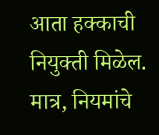आता हक्काची नियुक्ती मिळेल. मात्र, नियमांचे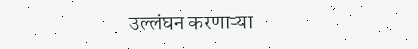उल्लंघन करणाऱ्या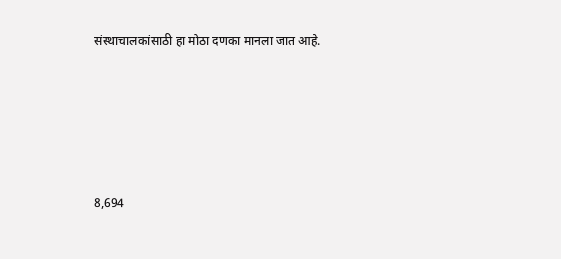संस्थाचालकांसाठी हा मोठा दणका मानला जात आहे.






8,694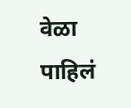वेळा पाहिलं